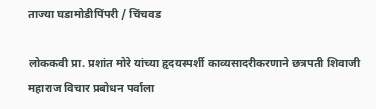ताज्या घडामोडीपिंपरी / चिंचवड

लोककवी प्रा. प्रशांत मोरे यांच्या हृदयस्पर्शी काव्यसादरीकरणाने छत्रपती शिवाजी महाराज विचार प्रबोधन पर्वाला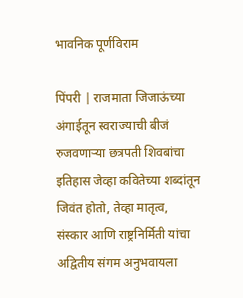भावनिक पूर्णविराम

पिंपरी | राजमाता जिजाऊंच्या अंगाईतून स्वराज्याची बीजं रुजवणाऱ्या छत्रपती शिवबांचा इतिहास जेव्हा कवितेच्या शब्दांतून जिवंत होतो, तेव्हा मातृत्व, संस्कार आणि राष्ट्रनिर्मिती यांचा अद्वितीय संगम अनुभवायला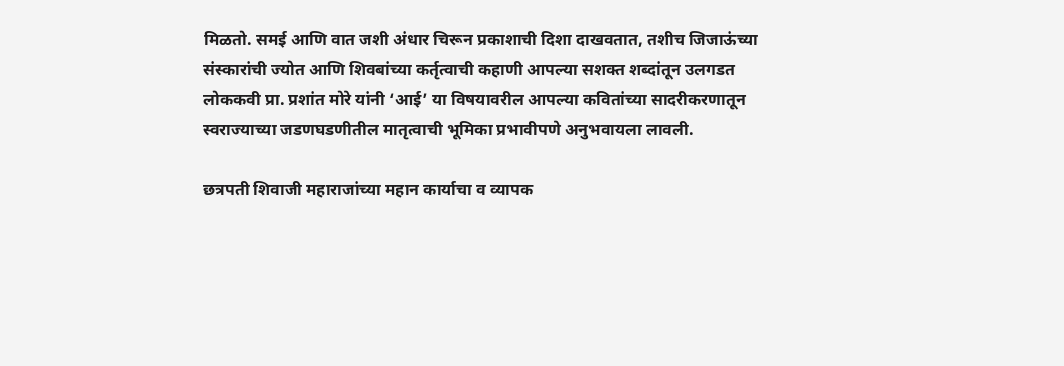मिळतो. समई आणि वात जशी अंधार चिरून प्रकाशाची दिशा दाखवतात, तशीच जिजाऊंच्या संस्कारांची ज्योत आणि शिवबांच्या कर्तृत्वाची कहाणी आपल्या सशक्त शब्दांतून उलगडत लोककवी प्रा. प्रशांत मोरे यांनी ‘आई’ या विषयावरील आपल्या कवितांच्या सादरीकरणातून स्वराज्याच्या जडणघडणीतील मातृत्वाची भूमिका प्रभावीपणे अनुभवायला लावली.

छत्रपती शिवाजी महाराजांच्या महान कार्याचा व व्यापक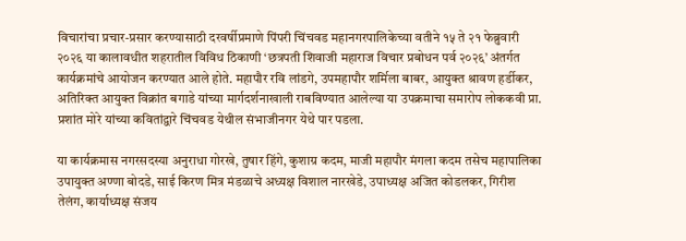विचारांचा प्रचार-प्रसार करण्यासाठी दरवर्षीप्रमाणे पिंपरी चिंचवड महानगरपालिकेच्या वतीने १५ ते २१ फेब्रुवारी २०२६ या कालावधीत शहरातील विविध ठिकाणी ‘छत्रपती शिवाजी महाराज विचार प्रबोधन पर्व २०२६’ अंतर्गत कार्यक्रमांचे आयोजन करण्यात आले होते. महापौर रवि लांडगे, उपमहापौर शर्मिला बाबर, आयुक्त श्रावण हर्डीकर, अतिरिक्त आयुक्त विक्रांत बगाडे यांच्या मार्गदर्शनाखाली राबविण्यात आलेल्या या उपक्रमाचा समारोप लोककवी प्रा. प्रशांत मोरे यांच्या कवितांद्वारे चिंचवड येथील संभाजीनगर येथे पार पडला.

या कार्यक्रमास नगरसदस्या अनुराधा गोरखे, तुषार हिंगे, कुशाग्र कदम, माजी महापौर मंगला कदम तसेच महापालिका उपायुक्त अण्णा बोदडे, साई किरण मित्र मंडळाचे अध्यक्ष विशाल नारखेडे, उपाध्यक्ष अजित कोडलकर, गिरीश तेलंग, कार्याध्यक्ष संजय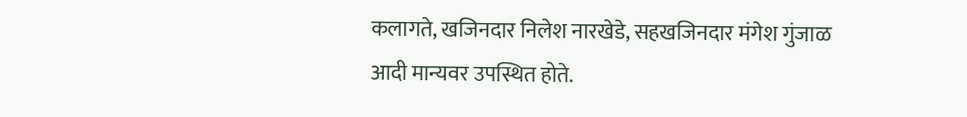कलागते, खजिनदार निलेश नारखेडे, सहखजिनदार मंगेश गुंजाळ आदी मान्यवर उपस्थित होते.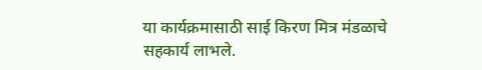या कार्यक्रमासाठी साई किरण मित्र मंडळाचे सहकार्य लाभले.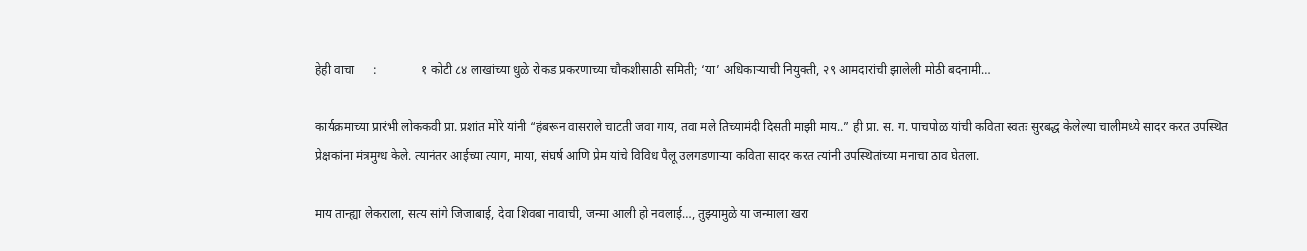हेही वाचा      :              १ कोटी ८४ लाखांच्या धुळे रोकड प्रकरणाच्या चौकशीसाठी समिती; ‘या’ अधिकाऱ्याची नियुक्ती, २९ आमदारांची झालेली मोठी बदनामी…

कार्यक्रमाच्या प्रारंभी लोककवी प्रा. प्रशांत मोरे यांनी “हंबरून वासराले चाटती जवा गाय, तवा मले तिच्यामंदी दिसती माझी माय..” ही प्रा. स. ग. पाचपोळ यांची कविता स्वतः सुरबद्ध केलेल्या चालीमध्ये सादर करत उपस्थित प्रेक्षकांना मंत्रमुग्ध केले. त्यानंतर आईच्या त्याग, माया, संघर्ष आणि प्रेम यांचे विविध पैलू उलगडणाऱ्या कविता सादर करत त्यांनी उपस्थितांच्या मनाचा ठाव घेतला.

माय तान्ह्या लेकराला, सत्य सांगे जिजाबाई, देवा शिवबा नावाची, जन्मा आली हो नवलाई…, तुझ्यामुळे या जन्माला खरा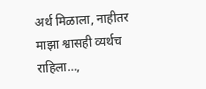अर्थ मिळाला, नाहीतर माझा श्वासही व्यर्थच राहिला…,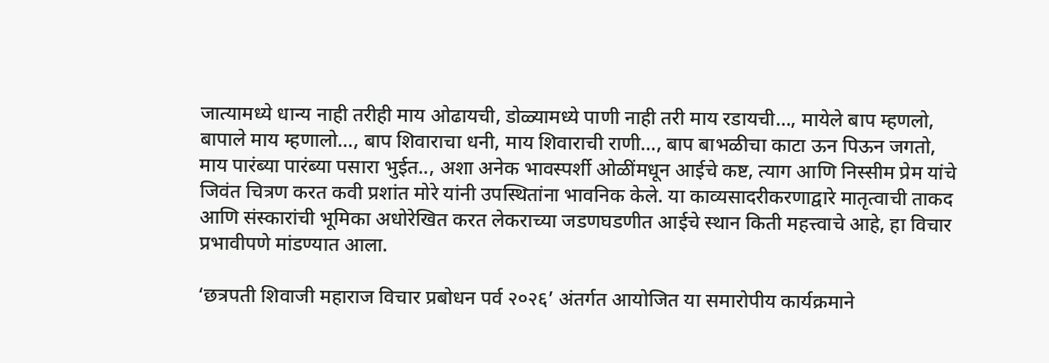जात्यामध्ये धान्य नाही तरीही माय ओढायची, डोळ्यामध्ये पाणी नाही तरी माय रडायची…, मायेले बाप म्हणलो, बापाले माय म्हणालो…, बाप शिवाराचा धनी, माय शिवाराची राणी…, बाप बाभळीचा काटा ऊन पिऊन जगतो, माय पारंब्या पारंब्या पसारा भुईत.., अशा अनेक भावस्पर्शी ओळींमधून आईचे कष्ट, त्याग आणि निस्सीम प्रेम यांचे जिवंत चित्रण करत कवी प्रशांत मोरे यांनी उपस्थितांना भावनिक केले. या काव्यसादरीकरणाद्वारे मातृत्वाची ताकद आणि संस्कारांची भूमिका अधोरेखित करत लेकराच्या जडणघडणीत आईचे स्थान किती महत्त्वाचे आहे, हा विचार प्रभावीपणे मांडण्यात आला.

‘छत्रपती शिवाजी महाराज विचार प्रबोधन पर्व २०२६’ अंतर्गत आयोजित या समारोपीय कार्यक्रमाने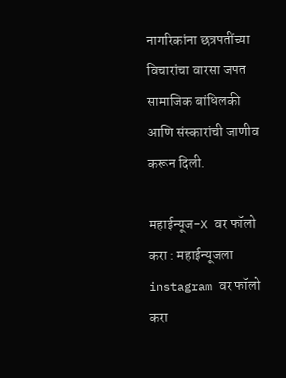नागरिकांना छत्रपतींच्या विचारांचा वारसा जपत सामाजिक बांधिलकी आणि संस्कारांची जाणीव करून दिली.

महाईन्यूज-X वर फॉलो करा : महाईन्यूजला instagram वर फॉलो करा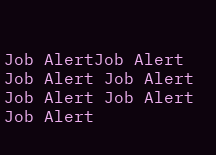Job AlertJob Alert Job Alert Job Alert Job Alert Job Alert Job Alert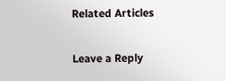Related Articles

Leave a Reply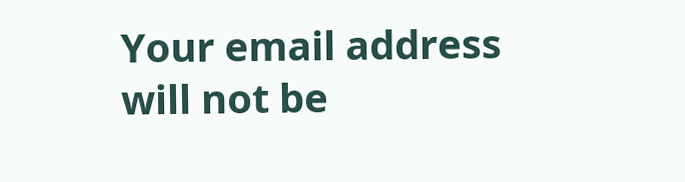Your email address will not be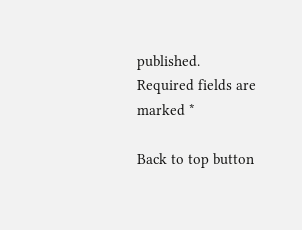published. Required fields are marked *

Back to top button